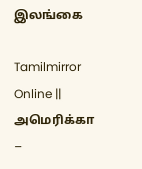இலங்கை

Tamilmirror Online || அமெரிக்கா –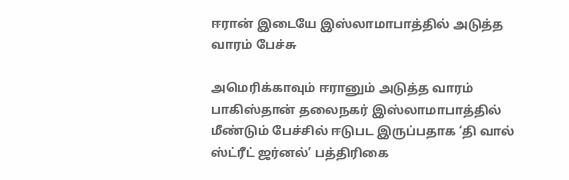ஈரான் இடையே இஸ்லாமாபாத்தில் அடுத்த வாரம் பேச்சு

அமெரிக்காவும் ஈரானும் அடுத்த வாரம் பாகிஸ்தான் தலைநகர் இஸ்லாமாபாத்தில் மீண்டும் பேச்சில் ஈடுபட இருப்பதாக ‘தி வால் ஸ்ட்ரீட் ஜர்னல்’ பத்திரிகை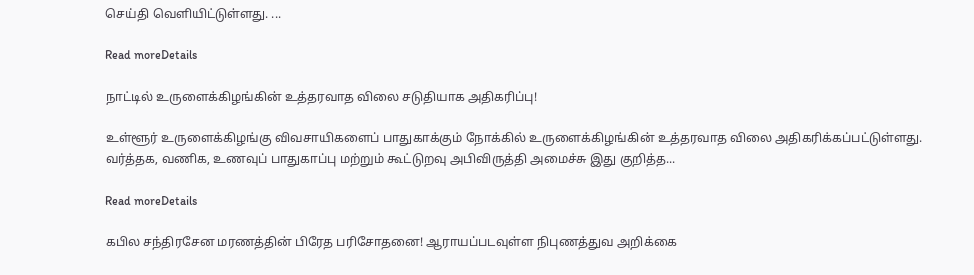செய்தி வெளியிட்டுள்ளது. ...

Read moreDetails

நாட்டில் உருளைக்கிழங்கின் உத்தரவாத விலை சடுதியாக அதிகரிப்பு!

உள்ளூர் உருளைக்கிழங்கு விவசாயிகளைப் பாதுகாக்கும் நோக்கில் உருளைக்கிழங்கின் உத்தரவாத விலை அதிகரிக்கப்பட்டுள்ளது. வர்த்தக, வணிக, உணவுப் பாதுகாப்பு மற்றும் கூட்டுறவு அபிவிருத்தி அமைச்சு இது குறித்த...

Read moreDetails

கபில சந்திரசேன மரணத்தின் பிரேத பரிசோதனை! ஆராயப்படவுள்ள நிபுணத்துவ அறிக்கை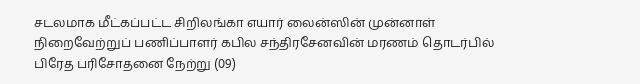சடலமாக மீட்கப்பட்ட சிறிலங்கா எயார் லைன்ஸின் முன்னாள் நிறைவேற்றுப் பணிப்பாளர் கபில சந்திரசேனவின் மரணம் தொடர்பில் பிரேத பரிசோதனை நேற்று (09)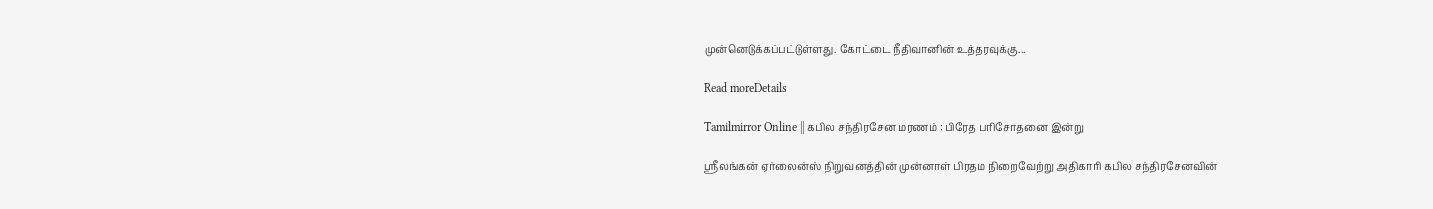முன்னெடுக்கப்பட்டுள்ளது. கோட்டை நீதிவானின் உத்தரவுக்கு...

Read moreDetails

Tamilmirror Online || கபில சந்திரசேன மரணம் : பிரேத பரிசோதனை இன்று

ஸ்ரீலங்கன் ஏர்லைன்ஸ் நிறுவனத்தின் முன்னாள் பிரதம நிறைவேற்று அதிகாரி கபில சந்திரசேனவின்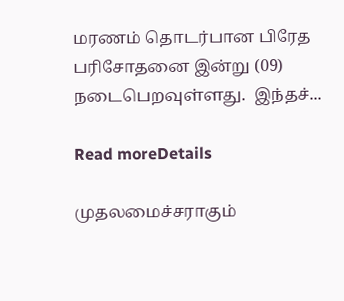மரணம் தொடர்பான பிரேத பரிசோதனை இன்று (09) நடைபெறவுள்ளது.  இந்தச்...

Read moreDetails

முதலமைச்சராகும்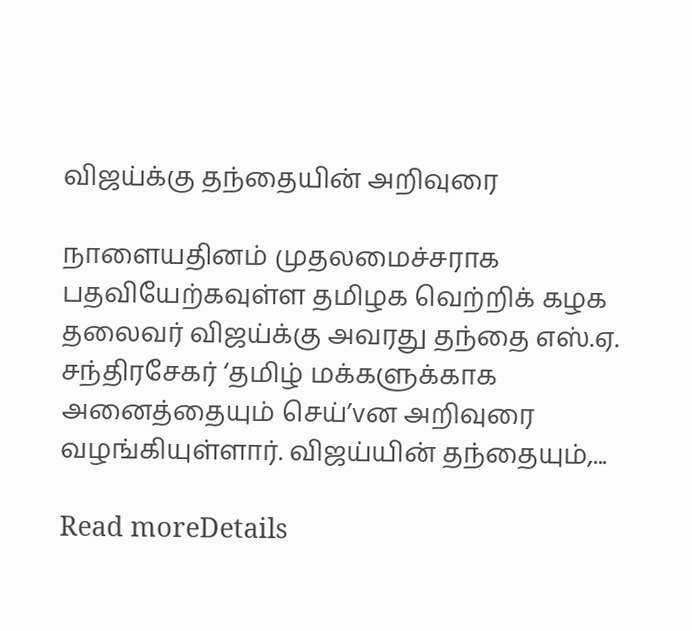விஜய்க்கு தந்தையின் அறிவுரை

நாளையதினம் முதலமைச்சராக பதவியேற்கவுள்ள தமிழக வெற்றிக் கழக தலைவர் விஜய்க்கு அவரது தந்தை எஸ்.ஏ. சந்திரசேகர் ‘தமிழ் மக்களுக்காக அனைத்தையும் செய்’vன அறிவுரை வழங்கியுள்ளார். விஜய்யின் தந்தையும்,...

Read moreDetails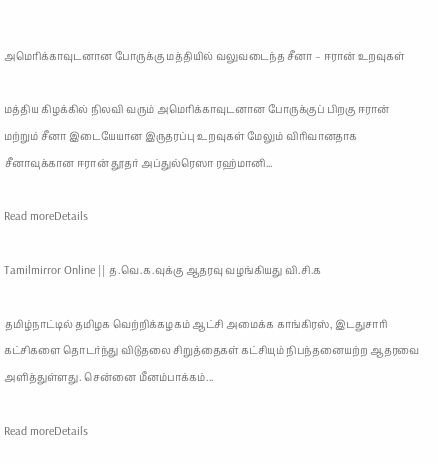அமெரிக்காவுடனான போருக்கு மத்தியில் வலுவடைந்த சீனா – ஈரான் உறவுகள்

மத்திய கிழக்கில் நிலவி வரும் அமெரிக்காவுடனான போருக்குப் பிறகு ஈரான் மற்றும் சீனா இடையேயான இருதரப்பு உறவுகள் மேலும் விரிவானதாக சீனாவுக்கான ஈரான் தூதர் அப்துல்ரெஸா ரஹ்மானி...

Read moreDetails

Tamilmirror Online || த.வெ.க.வுக்கு ஆதரவு வழங்கியது வி.சி.க

தமிழ்நாட்டில் தமிழக வெற்றிக்கழகம் ஆட்சி அமைக்க காங்கிரஸ், இடதுசாரி கட்சிகளை தொடர்ந்து விடுதலை சிறுத்தைகள் கட்சியும் நிபந்தனையற்ற ஆதரவை அளித்துள்ளது. சென்னை மீனம்பாக்கம்...

Read moreDetails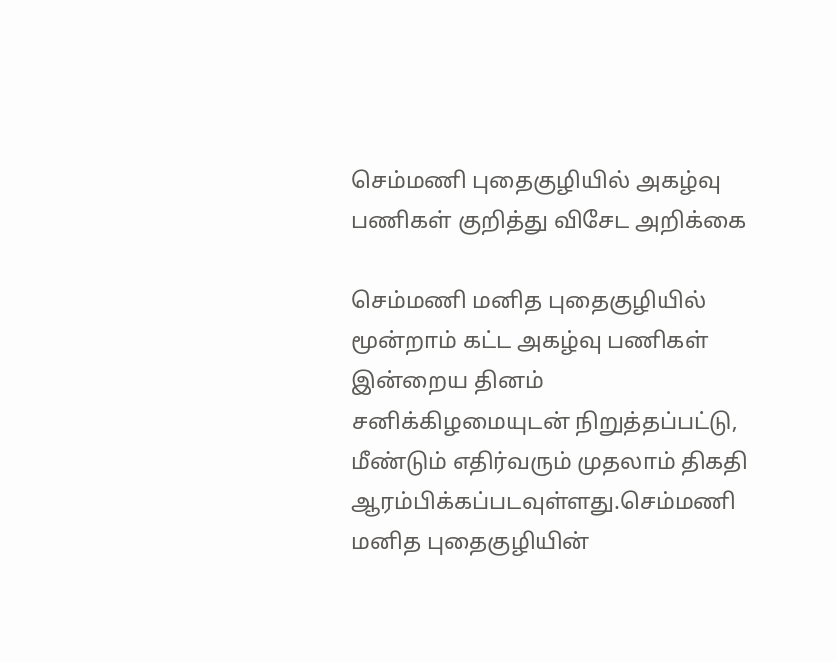செம்மணி புதைகுழியில் அகழ்வு பணிகள் குறித்து விசேட அறிக்கை

செம்மணி மனித புதைகுழியில் மூன்றாம் கட்ட அகழ்வு பணிகள் இன்றைய தினம் சனிக்கிழமையுடன் நிறுத்தப்பட்டு, மீண்டும் எதிர்வரும் முதலாம் திகதி ஆரம்பிக்கப்படவுள்ளது.செம்மணி மனித புதைகுழியின்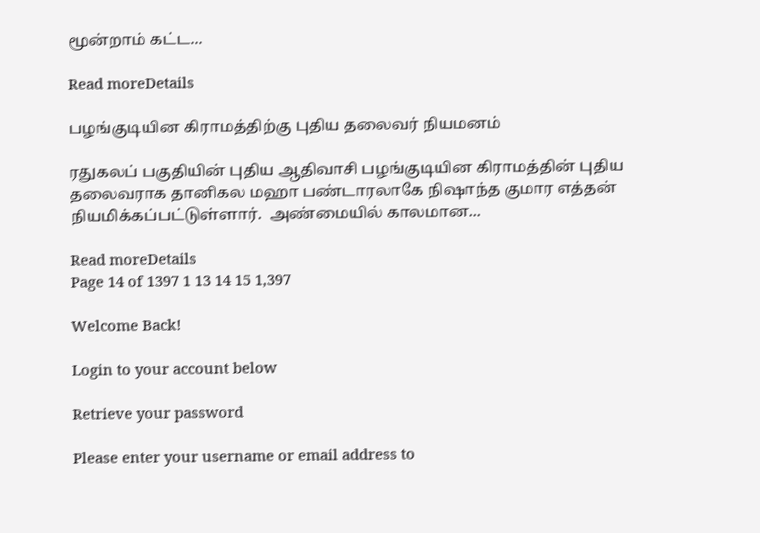மூன்றாம் கட்ட...

Read moreDetails

பழங்குடியின கிராமத்திற்கு புதிய தலைவர் நியமனம்

ரதுகலப் பகுதியின் புதிய ஆதிவாசி பழங்குடியின கிராமத்தின் புதிய தலைவராக தானிகல மஹா பண்டாரலாகே நிஷாந்த குமார எத்தன் நியமிக்கப்பட்டுள்ளார்.  அண்மையில் காலமான...

Read moreDetails
Page 14 of 1397 1 13 14 15 1,397

Welcome Back!

Login to your account below

Retrieve your password

Please enter your username or email address to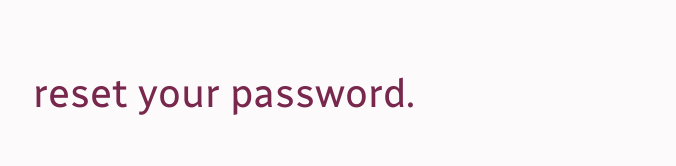reset your password.